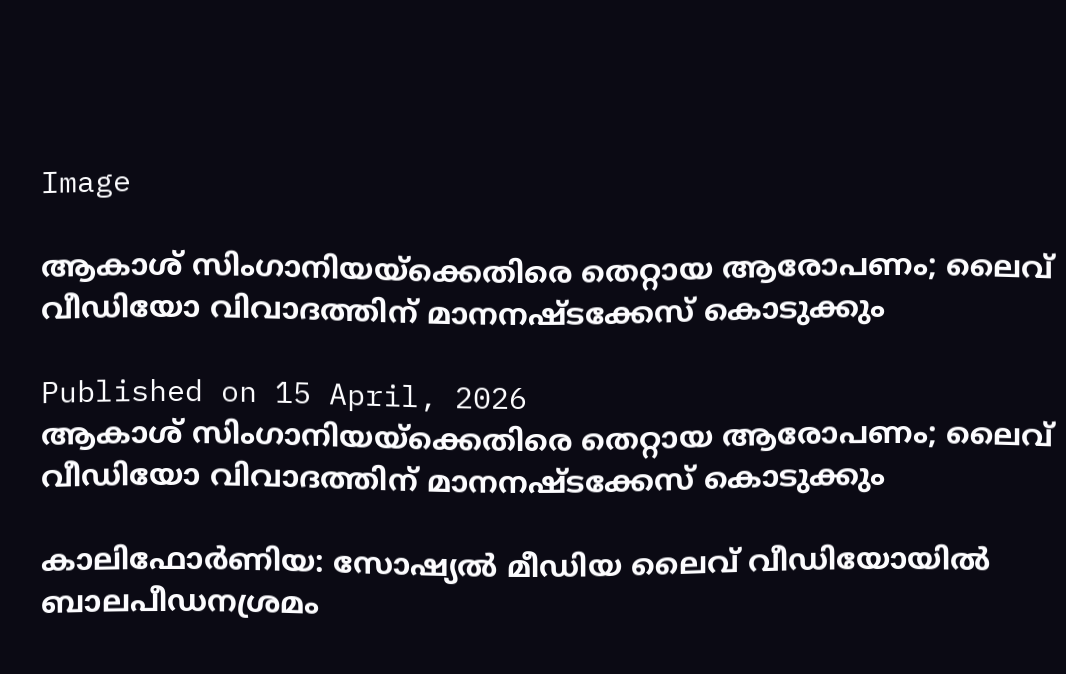Image

ആകാശ് സിംഗാനിയയ്ക്കെതിരെ തെറ്റായ ആരോപണം; ലൈവ് വീഡിയോ വിവാദത്തിന് മാനനഷ്ടക്കേസ് കൊടുക്കും

Published on 15 April, 2026
ആകാശ് സിംഗാനിയയ്ക്കെതിരെ തെറ്റായ ആരോപണം; ലൈവ് വീഡിയോ വിവാദത്തിന് മാനനഷ്ടക്കേസ് കൊടുക്കും

കാലിഫോർണിയ: സോഷ്യൽ മീഡിയ ലൈവ് വീഡിയോയിൽ ബാലപീഡനശ്രമം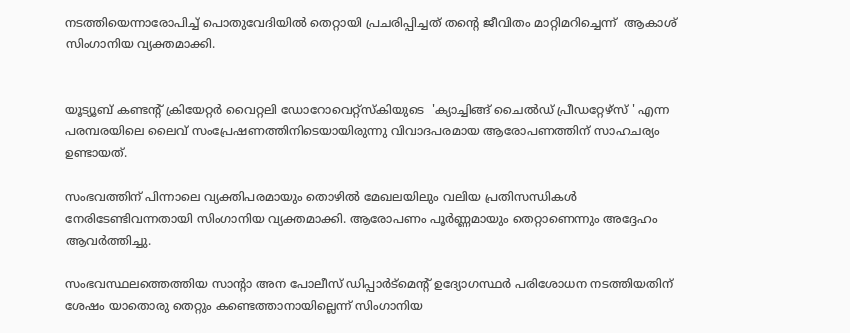നടത്തിയെന്നാരോപിച്ച് പൊതുവേദിയിൽ തെറ്റായി പ്രചരിപ്പിച്ചത് തന്റെ ജീവിതം മാറ്റിമറിച്ചെന്ന്  ആകാശ് സിംഗാനിയ വ്യക്തമാക്കി.


യൂട്യൂബ് കണ്ടന്റ് ക്രിയേറ്റർ വൈറ്റലി ഡോറോവെറ്റ്സ്കിയുടെ  'ക്യാച്ചിങ്ങ് ചൈൽഡ് പ്രീഡറ്റേഴ്‌സ് ' എന്ന പരമ്പരയിലെ ലൈവ് സംപ്രേഷണത്തിനിടെയായിരുന്നു വിവാദപരമായ ആരോപണത്തിന് സാഹചര്യം ഉണ്ടായത്.

സംഭവത്തിന് പിന്നാലെ വ്യക്തിപരമായും തൊഴിൽ മേഖലയിലും വലിയ പ്രതിസന്ധികൾ നേരിടേണ്ടിവന്നതായി സിംഗാനിയ വ്യക്തമാക്കി. ആരോപണം പൂർണ്ണമായും തെറ്റാണെന്നും അദ്ദേഹം ആവർത്തിച്ചു.

സംഭവസ്ഥലത്തെത്തിയ സാന്റാ അന പോലീസ് ഡിപ്പാർട്മെന്റ് ഉദ്യോഗസ്ഥർ പരിശോധന നടത്തിയതിന് ശേഷം യാതൊരു തെറ്റും കണ്ടെത്താനായില്ലെന്ന് സിംഗാനിയ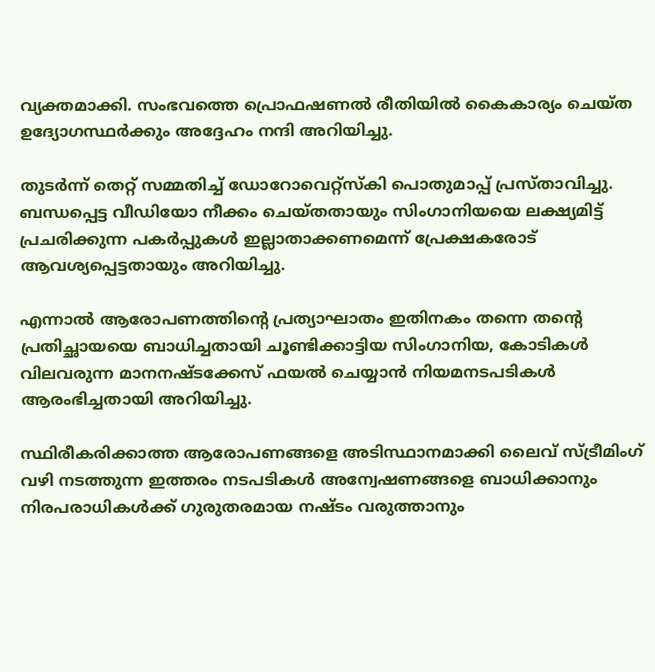വ്യക്തമാക്കി. സംഭവത്തെ പ്രൊഫഷണൽ രീതിയിൽ കൈകാര്യം ചെയ്ത ഉദ്യോഗസ്ഥർക്കും അദ്ദേഹം നന്ദി അറിയിച്ചു.

തുടർന്ന് തെറ്റ് സമ്മതിച്ച് ഡോറോവെറ്റ്സ്കി പൊതുമാപ്പ് പ്രസ്താവിച്ചു. ബന്ധപ്പെട്ട വീഡിയോ നീക്കം ചെയ്തതായും സിംഗാനിയയെ ലക്ഷ്യമിട്ട് പ്രചരിക്കുന്ന പകർപ്പുകൾ ഇല്ലാതാക്കണമെന്ന് പ്രേക്ഷകരോട് ആവശ്യപ്പെട്ടതായും അറിയിച്ചു.

എന്നാൽ ആരോപണത്തിന്റെ പ്രത്യാഘാതം ഇതിനകം തന്നെ തന്റെ പ്രതിച്ഛായയെ ബാധിച്ചതായി ചൂണ്ടിക്കാട്ടിയ സിംഗാനിയ, കോടികൾ വിലവരുന്ന മാനനഷ്ടക്കേസ് ഫയൽ ചെയ്യാൻ നിയമനടപടികൾ ആരംഭിച്ചതായി അറിയിച്ചു.

സ്ഥിരീകരിക്കാത്ത ആരോപണങ്ങളെ അടിസ്ഥാനമാക്കി ലൈവ് സ്ട്രീമിംഗ് വഴി നടത്തുന്ന ഇത്തരം നടപടികൾ അന്വേഷണങ്ങളെ ബാധിക്കാനും നിരപരാധികൾക്ക് ഗുരുതരമായ നഷ്ടം വരുത്താനും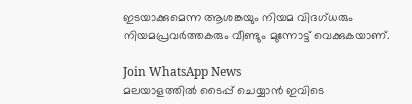ഇടയാക്കുമെന്ന ആശങ്കയും നിയമ വിദഗ്ധരും നിയമപ്രവർത്തകരും വീണ്ടും മുന്നോട്ട് വെക്കുകയാണ്.

Join WhatsApp News
മലയാളത്തില്‍ ടൈപ്പ് ചെയ്യാന്‍ ഇവിടെ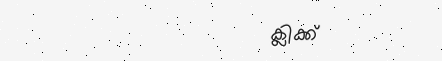ക്ലിക്ക്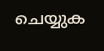ചെയ്യുക